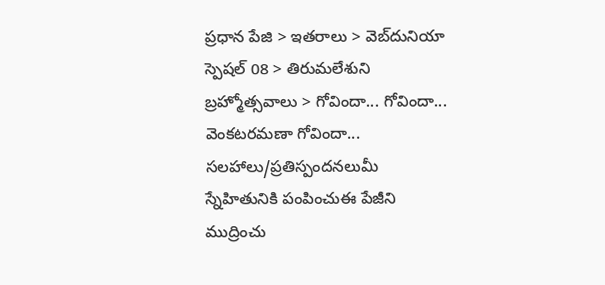ప్రధాన పేజి > ఇతరాలు > వెబ్‌దునియా స్పెషల్ 08 > తిరుమలేశుని బ్రహ్మోత్సవాలు > గోవిందా... గోవిందా... వెంకటరమణా గోవిందా...
సలహాలు/ప్రతిస్పందనలుమీ స్నేహితునికి పంపించుఈ పేజీని ముద్రించు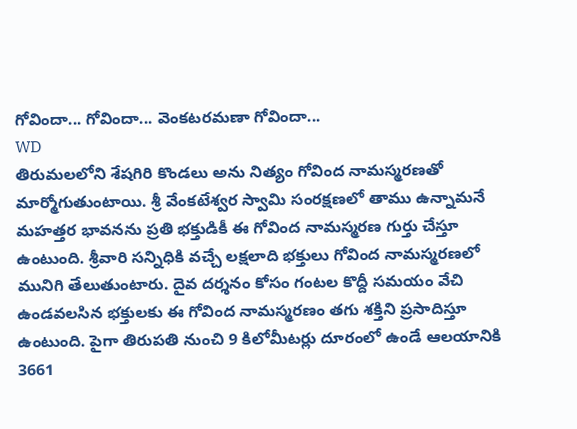గోవిందా... గోవిందా... వెంకటరమణా గోవిందా...
WD
తిరుమలలోని శేషగిరి కొండలు అను నిత్యం గోవింద నామస్మరణతో మార్మోగుతుంటాయి. శ్రీ వేంకటేశ్వర స్వామి సంరక్షణలో తాము ఉన్నామనే మహత్తర భావనను ప్రతి భక్తుడికీ ఈ గోవింద నామస్మరణ గుర్తు చేస్తూ ఉంటుంది. శ్రీవారి సన్నిధికి వచ్చే లక్షలాది భక్తులు గోవింద నామస్మరణలో మునిగి తేలుతుంటారు. దైవ దర్శనం కోసం గంటల కొద్దీ సమయం వేచి ఉండవలసిన భక్తులకు ఈ గోవింద నామస్మరణం తగు శక్తిని ప్రసాదిస్తూ ఉంటుంది. పైగా తిరుపతి నుంచి 9 కిలోమీటర్లు దూరంలో ఉండే ఆలయానికి 3661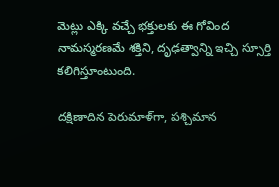మెట్లు ఎక్కి వచ్చే భక్తులకు ఈ గోవింద నామస్మరణమే శక్తిని, దృఢత్వాన్ని ఇచ్చి స్సూర్తి కలిగిస్తూంటుంది.

దక్షిణాదిన పెరుమాళ్‌గా, పశ్చిమాన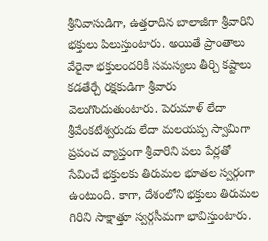శ్రీనివాసుడిగా, ఉత్తరాదిన బాలాజీగా శ్రీవారిని భక్తులు పిలుస్తుంటారు. అయితే ప్రాంతాలు వేరైనా భక్తులందరికీ సమస్యలు తీర్చి కష్టాలు కడతేర్చే రక్షకుడిగా శ్రీవారు వెలుగొందుతుంటారు. పెరుమాళ్ లేదా శ్రీవేంకటేశ్వరుడు లేదా మలయప్ప స్వామిగా ప్రపంచ వ్యాప్తంగా శ్రీవారిని పలు పేర్లతో సేవించే భక్తులకు తిరుమల భూతల స్వర్గంగా ఉంటుంది. కాగా, దేశంలోని భక్తులు తిరుమల గిరిని సాక్షాత్తూ స్వర్గసీమగా భావిస్తుంటారు.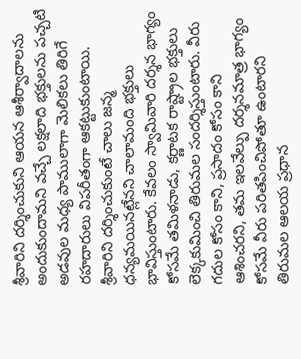శ్రీవారిని దర్శించుకుని ఆయన ఆశీర్వాదాలను అందుకుందామని వచ్చే లక్షలాది భక్తులను పచ్చటి అడవుల మధ్య పాములాగా మెలికలు తిరిగే రహదారులు విపరీతంగా ఆకట్టుకుంటాయి. శ్రీవారిని దర్శించుకుంటే చాలు జన్మ ధన్యమయినట్లేనని చాలామంది భక్తులు భావిస్తుంటారు. కేవలం స్వామివారి దర్శన భాగ్యం కోసమే తమిళనాడు, కర్ణాటక రాష్ట్రాల భక్తులు లెక్కకుమించి తిరుమల సందర్శిస్తుంటారు. వీరు గదుల కోసం కాని, ప్రసాదం కోసం కాని ఆశించరని, తమ ఇలవేల్పు దర్శనమాత్ర భాగ్యం కోసమే వీరు పరితపించిపోతూ ఉంటారని తిరుమల ఆలయ ప్రధాన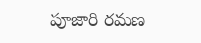పూజారి రమణ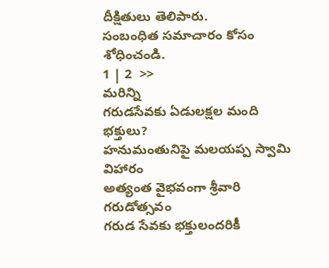దీక్షితులు తెలిపారు.
సంబంధిత సమాచారం కోసం శోధించండి.
1 | 2  >>
మరిన్ని
గరుడసేవకు ఏడులక్షల మంది భక్తులు?
హనుమంతునిపై మలయప్ప స్వామి విహారం
అత్యంత వైభవంగా శ్రీవారి గరుడోత్సవం
గరుడ సేవకు భక్తులందరికీ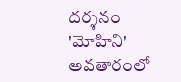దర్శనం
'మోహిని' అవతారంలో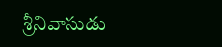శ్రీనివాసుడు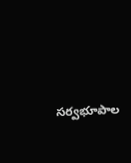సర్వభూపాల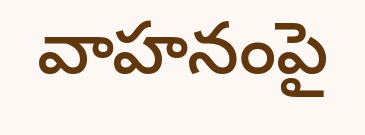వాహనంపై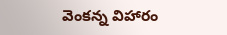వెంకన్న విహారం